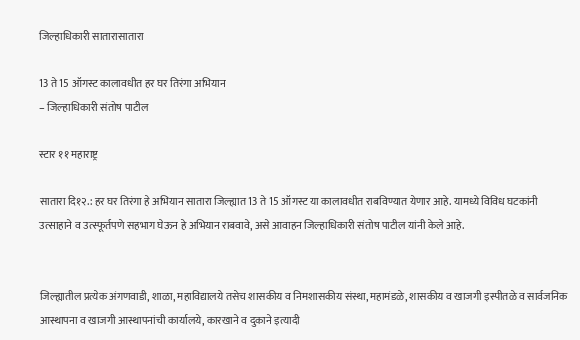जिल्हाधिकारी सातारासातारा

13 ते 15 ऑगस्ट कालावधीत हर घर तिरंगा अभियान
– जिल्हाधिकारी संतोष पाटील

स्टार ११ महाराष्ट्र

सातारा दि१२.: हर घर तिरंगा हे अभियान सातारा जिल्ह्यात 13 ते 15 ऑगस्ट या कालावधीत राबविण्यात येणार आहे. यामध्ये विविध घटकांनी उत्साहाने व उत्स्फूर्तपणे सहभाग घेऊन हे अभियान राबवावे, असे आवाहन जिल्हाधिकारी संतोष पाटील यांनी केले आहे.


जिल्ह्यातील प्रत्येक अंगणवाडी, शाळा, महाविद्यालये तसेच शासकीय व निमशासकीय संस्था, महामंडळे, शासकीय व खाजगी इस्पीतळे व सार्वजनिक आस्थापना व खाजगी आस्थापनांची कार्यालये, कारखाने व दुकाने इत्यादी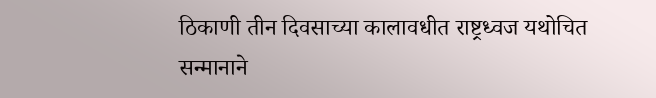ठिकाणी तीन दिवसाच्या कालावधीत राष्ट्रध्वज यथोचित सन्मानाने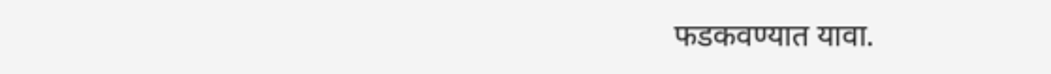फडकवण्यात यावा.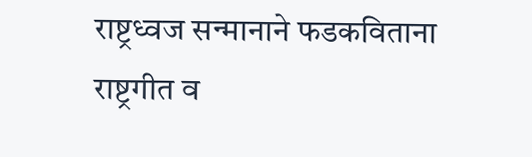राष्ट्रध्वज सन्मानाने फडकविताना राष्ट्रगीत व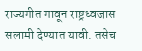राज्यगीत गावून राष्ट्रध्वजास सलामी देण्यात यावी. तसेच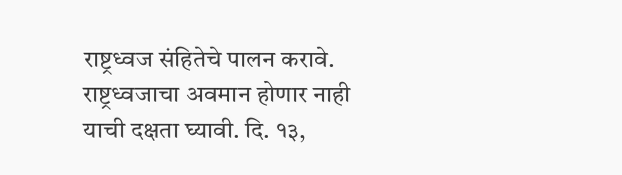राष्ट्रध्वज संहितेचे पालन करावे. राष्ट्रध्वजाचा अवमान होणार नाही याची दक्षता घ्यावी. दि. १३,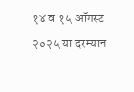१४ व १५ ऑगस्ट २०२५ या दरम्यान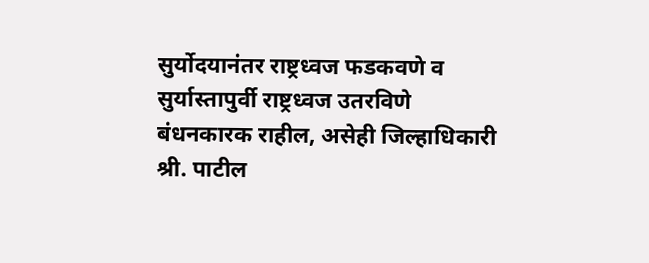सुर्योदयानंतर राष्ट्रध्वज फडकवणे व सुर्यास्तापुर्वी राष्ट्रध्वज उतरविणे बंधनकारक राहील, असेही जिल्हाधिकारी श्री. पाटील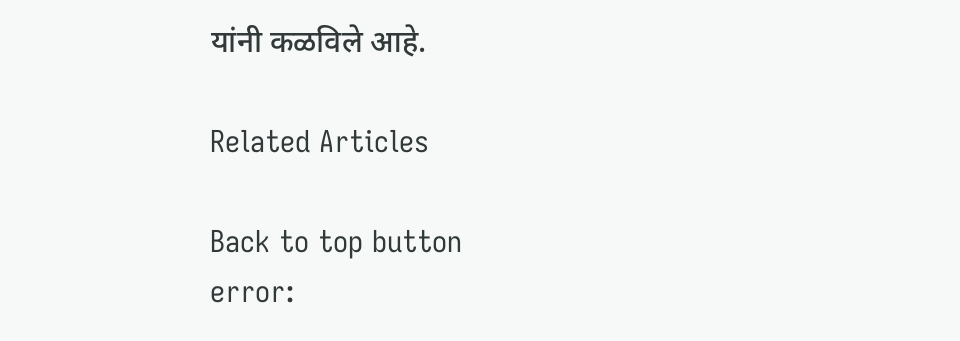यांनी कळविले आहे.

Related Articles

Back to top button
error: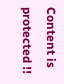Content is protected !!